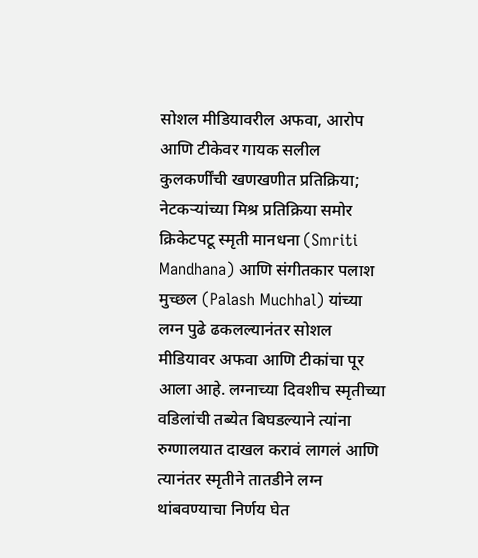सोशल मीडियावरील अफवा, आरोप आणि टीकेवर गायक सलील कुलकर्णींची खणखणीत प्रतिक्रिया; नेटकऱ्यांच्या मिश्र प्रतिक्रिया समोर
क्रिकेटपटू स्मृती मानधना (Smriti Mandhana) आणि संगीतकार पलाश मुच्छल (Palash Muchhal) यांच्या लग्न पुढे ढकलल्यानंतर सोशल मीडियावर अफवा आणि टीकांचा पूर आला आहे. लग्नाच्या दिवशीच स्मृतीच्या वडिलांची तब्येत बिघडल्याने त्यांना रुग्णालयात दाखल करावं लागलं आणि त्यानंतर स्मृतीने तातडीने लग्न थांबवण्याचा निर्णय घेत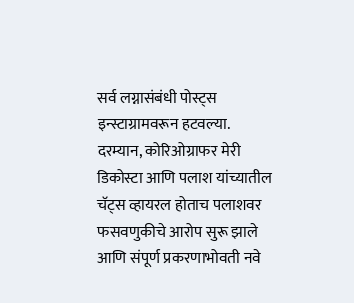सर्व लग्नासंबंधी पोस्ट्स इन्स्टाग्रामवरून हटवल्या.
दरम्यान, कोरिओग्राफर मेरी डिकोस्टा आणि पलाश यांच्यातील चॅट्स व्हायरल होताच पलाशवर फसवणुकीचे आरोप सुरू झाले आणि संपूर्ण प्रकरणाभोवती नवे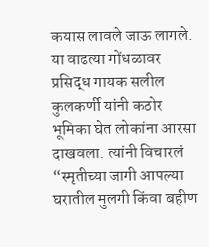कयास लावले जाऊ लागले.
या वाढत्या गोंधळावर प्रसिद्ध गायक सलील कुलकर्णी यांनी कठोर भूमिका घेत लोकांना आरसा दाखवला. त्यांनी विचारलं “स्मृतीच्या जागी आपल्या घरातील मुलगी किंवा बहीण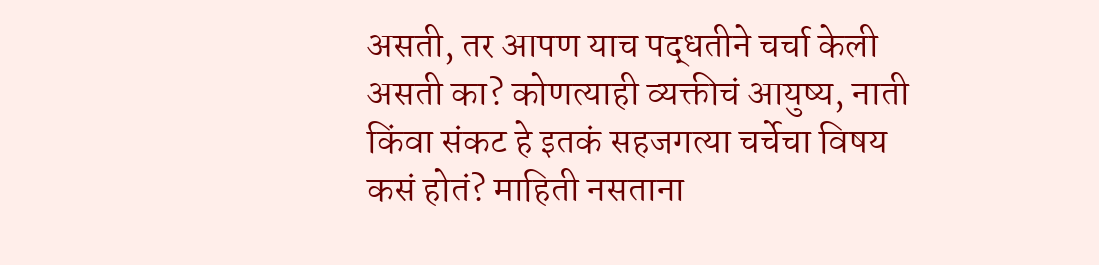असती, तर आपण याच पद्धतीने चर्चा केली असती का? कोणत्याही व्यक्तीचं आयुष्य, नाती किंवा संकट हे इतकं सहजगत्या चर्चेचा विषय कसं होतं? माहिती नसताना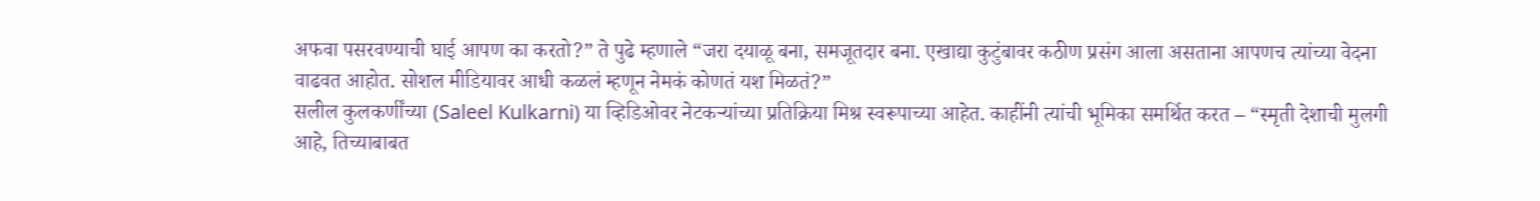अफवा पसरवण्याची घाई आपण का करतो?” ते पुढे म्हणाले “जरा दयाळू बना, समजूतदार बना. एखाद्या कुटुंबावर कठीण प्रसंग आला असताना आपणच त्यांच्या वेदना वाढवत आहोत. सोशल मीडियावर आधी कळलं म्हणून नेमकं कोणतं यश मिळतं?”
सलील कुलकर्णींच्या (Saleel Kulkarni) या व्हिडिओवर नेटकऱ्यांच्या प्रतिक्रिया मिश्र स्वरूपाच्या आहेत. काहींनी त्यांची भूमिका समर्थित करत – “स्मृती देशाची मुलगी आहे, तिच्याबाबत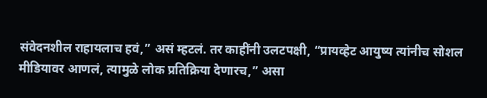संवेदनशील राहायलाच हवं,” असं म्हटलं. तर काहींनी उलटपक्षी, “प्रायव्हेट आयुष्य त्यांनीच सोशल मीडियावर आणलं, त्यामुळे लोक प्रतिक्रिया देणारच,” असा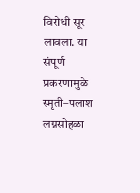विरोधी सूर लावला. या संपूर्ण प्रकरणामुळे स्मृती–पलाश लग्नसोहळा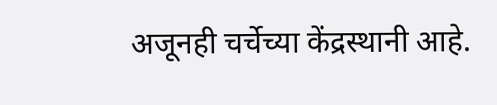अजूनही चर्चेच्या केंद्रस्थानी आहे.